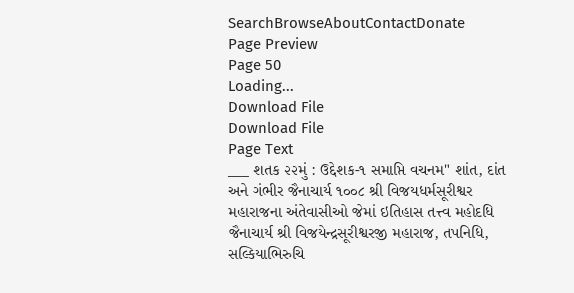SearchBrowseAboutContactDonate
Page Preview
Page 50
Loading...
Download File
Download File
Page Text
___ શતક ૨૨મું : ઉદ્દેશક-૧ સમાપ્તિ વચનમ" શાંત, દાંત અને ગંભીર જૈનાચાર્ય ૧૦૦૮ શ્રી વિજયધર્મસૂરીશ્વર મહારાજના અંતેવાસીઓ જેમાં ઇતિહાસ તત્ત્વ મહોદધિ જૈનાચાર્ય શ્રી વિજયેન્દ્રસૂરીશ્વરજી મહારાજ, તપનિધિ, સલ્કિયાભિરુચિ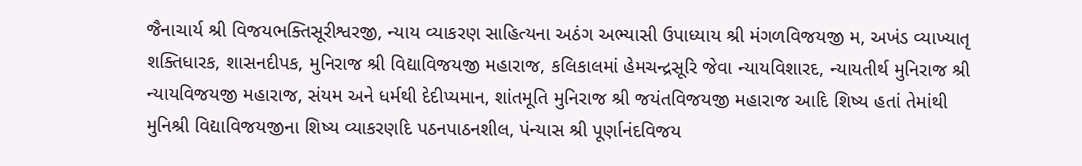જૈનાચાર્ય શ્રી વિજયભક્તિસૂરીશ્વરજી, ન્યાય વ્યાકરણ સાહિત્યના અઠંગ અભ્યાસી ઉપાધ્યાય શ્રી મંગળવિજયજી મ, અખંડ વ્યાખ્યાતૃ શક્તિધારક, શાસનદીપક, મુનિરાજ શ્રી વિદ્યાવિજયજી મહારાજ, કલિકાલમાં હેમચન્દ્રસૂરિ જેવા ન્યાયવિશારદ, ન્યાયતીર્થ મુનિરાજ શ્રી ન્યાયવિજયજી મહારાજ, સંયમ અને ધર્મથી દેદીપ્યમાન, શાંતમૂતિ મુનિરાજ શ્રી જયંતવિજયજી મહારાજ આદિ શિષ્ય હતાં તેમાંથી મુનિશ્રી વિદ્યાવિજયજીના શિષ્ય વ્યાકરણદિ પઠનપાઠનશીલ, પંન્યાસ શ્રી પૂર્ણાનંદવિજય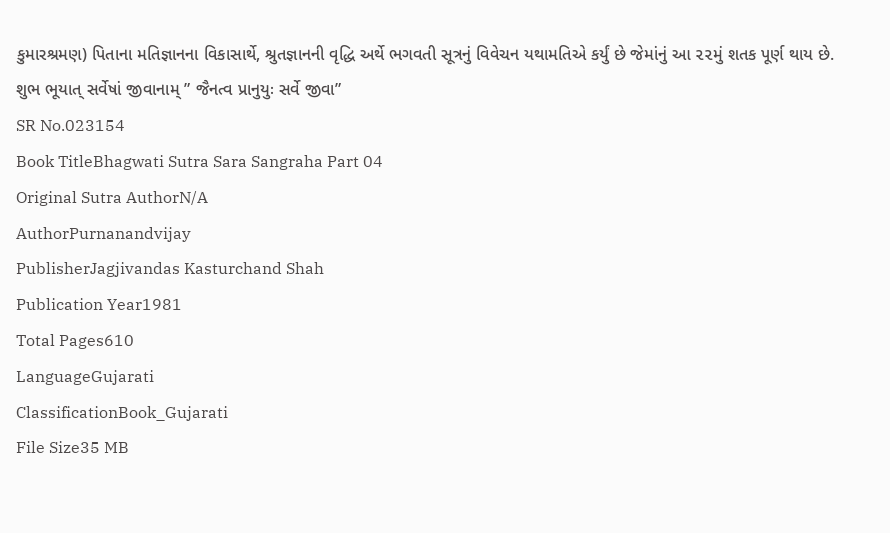કુમારશ્રમણ) પિતાના મતિજ્ઞાનના વિકાસાર્થે, શ્રુતજ્ઞાનની વૃદ્ધિ અર્થે ભગવતી સૂત્રનું વિવેચન યથામતિએ કર્યું છે જેમાંનું આ ૨૨મું શતક પૂર્ણ થાય છે. શુભ ભૂયાત્ સર્વેષાં જીવાનામ્ ” જૈનત્વ પ્રાનુયુઃ સર્વે જીવા”
SR No.023154
Book TitleBhagwati Sutra Sara Sangraha Part 04
Original Sutra AuthorN/A
AuthorPurnanandvijay
PublisherJagjivandas Kasturchand Shah
Publication Year1981
Total Pages610
LanguageGujarati
ClassificationBook_Gujarati
File Size35 MB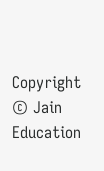Copyright © Jain Education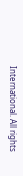International. All rights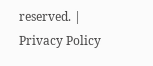reserved. | Privacy Policy